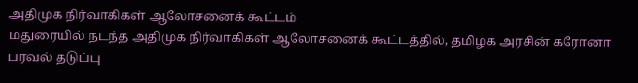அதிமுக நிர்வாகிகள் ஆலோசனைக் கூட்டம்
மதுரையில் நடந்த அதிமுக நிர்வாகிகள் ஆலோசனைக் கூட்டத்தில், தமிழக அரசின் கரோனா பரவல் தடுப்பு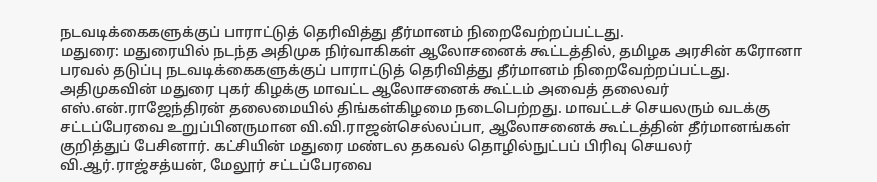நடவடிக்கைகளுக்குப் பாராட்டுத் தெரிவித்து தீர்மானம் நிறைவேற்றப்பட்டது.
மதுரை: மதுரையில் நடந்த அதிமுக நிர்வாகிகள் ஆலோசனைக் கூட்டத்தில், தமிழக அரசின் கரோனா பரவல் தடுப்பு நடவடிக்கைகளுக்குப் பாராட்டுத் தெரிவித்து தீர்மானம் நிறைவேற்றப்பட்டது.
அதிமுகவின் மதுரை புகர் கிழக்கு மாவட்ட ஆலோசனைக் கூட்டம் அவைத் தலைவர் எஸ்.என்.ராஜேந்திரன் தலைமையில் திங்கள்கிழமை நடைபெற்றது. மாவட்டச் செயலரும் வடக்கு சட்டப்பேரவை உறுப்பினருமான வி.வி.ராஜன்செல்லப்பா, ஆலோசனைக் கூட்டத்தின் தீர்மானங்கள் குறித்துப் பேசினார். கட்சியின் மதுரை மண்டல தகவல் தொழில்நுட்பப் பிரிவு செயலர் வி.ஆர்.ராஜ்சத்யன், மேலூர் சட்டப்பேரவை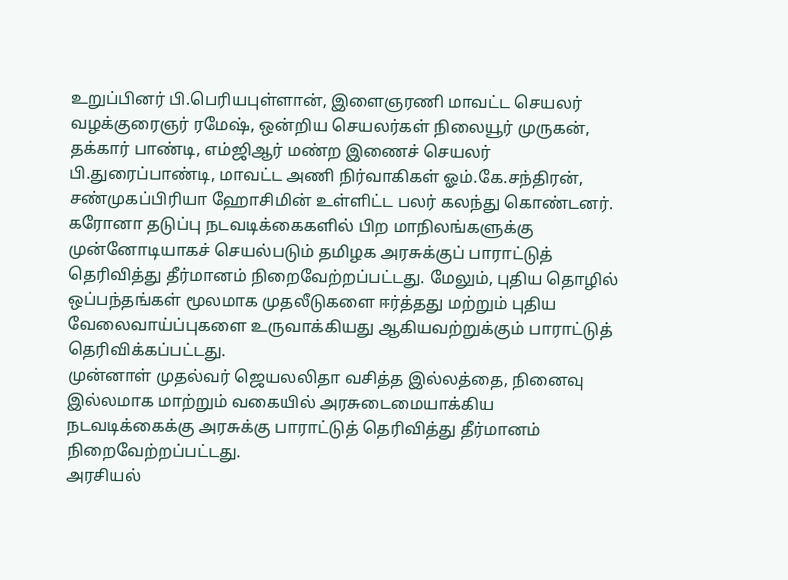உறுப்பினர் பி.பெரியபுள்ளான், இளைஞரணி மாவட்ட செயலர் வழக்குரைஞர் ரமேஷ், ஒன்றிய செயலர்கள் நிலையூர் முருகன், தக்கார் பாண்டி, எம்ஜிஆர் மண்ற இணைச் செயலர் பி.துரைப்பாண்டி, மாவட்ட அணி நிர்வாகிகள் ஓம்.கே.சந்திரன், சண்முகப்பிரியா ஹோசிமின் உள்ளிட்ட பலர் கலந்து கொண்டனர்.
கரோனா தடுப்பு நடவடிக்கைகளில் பிற மாநிலங்களுக்கு முன்னோடியாகச் செயல்படும் தமிழக அரசுக்குப் பாராட்டுத் தெரிவித்து தீர்மானம் நிறைவேற்றப்பட்டது. மேலும், புதிய தொழில் ஒப்பந்தங்கள் மூலமாக முதலீடுகளை ஈர்த்தது மற்றும் புதிய வேலைவாய்ப்புகளை உருவாக்கியது ஆகியவற்றுக்கும் பாராட்டுத் தெரிவிக்கப்பட்டது.
முன்னாள் முதல்வர் ஜெயலலிதா வசித்த இல்லத்தை, நினைவு இல்லமாக மாற்றும் வகையில் அரசுடைமையாக்கிய நடவடிக்கைக்கு அரசுக்கு பாராட்டுத் தெரிவித்து தீர்மானம் நிறைவேற்றப்பட்டது.
அரசியல்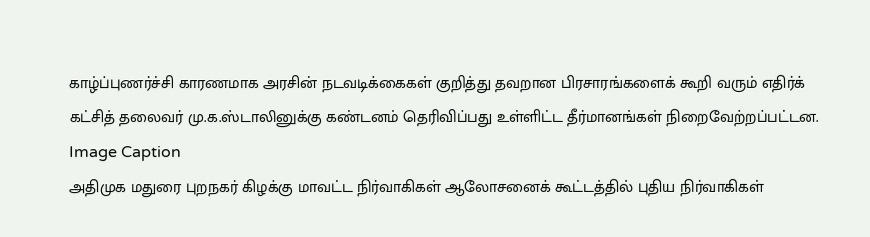காழ்ப்புணர்ச்சி காரணமாக அரசின் நடவடிக்கைகள் குறித்து தவறான பிரசாரங்களைக் கூறி வரும் எதிர்க் கட்சித் தலைவர் மு.க.ஸ்டாலினுக்கு கண்டனம் தெரிவிப்பது உள்ளிட்ட தீர்மானங்கள் நிறைவேற்றப்பட்டன.
Image Caption
அதிமுக மதுரை புறநகர் கிழக்கு மாவட்ட நிர்வாகிகள் ஆலோசனைக் கூட்டத்தில் புதிய நிர்வாகிகள்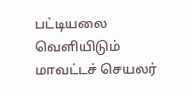பட்டியலை வெளியிடும் மாவட்டச் செயலர்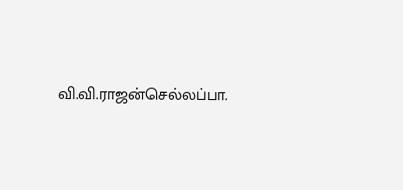வி.வி.ராஜன்செல்லப்பா.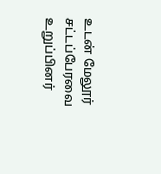உடன் மேலூர் சட்டப்பேரவை உறுப்பினர்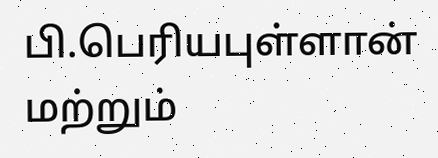பி.பெரியபுள்ளான் மற்றும்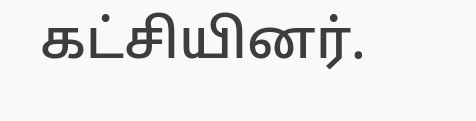கட்சியினர்.